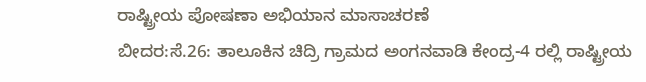ರಾಷ್ಟ್ರೀಯ ಪೋಷಣಾ ಅಭಿಯಾನ ಮಾಸಾಚರಣೆ
ಬೀದರ:ಸೆ.26: ತಾಲೂಕಿನ ಚಿದ್ರಿ ಗ್ರಾಮದ ಅಂಗನವಾಡಿ ಕೇಂದ್ರ-4 ರಲ್ಲಿ ರಾಷ್ಟ್ರೀಯ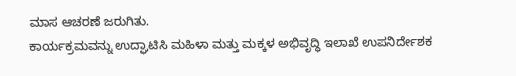ಮಾಸ ಆಚರಣೆ ಜರುಗಿತು.
ಕಾರ್ಯಕ್ರಮವನ್ನು ಉದ್ಘಾಟಿಸಿ ಮಹಿಳಾ ಮತ್ತು ಮಕ್ಕಳ ಅಭಿವೃದ್ಧಿ ಇಲಾಖೆ ಉಪನಿರ್ದೇಶಕ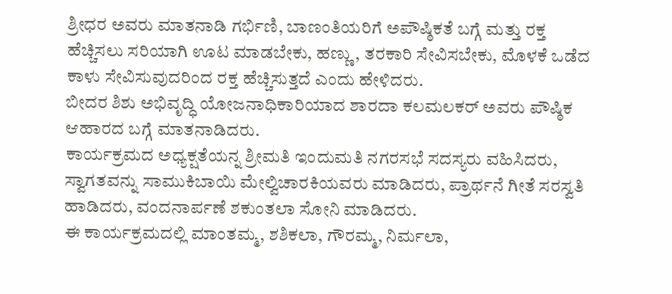ಶ್ರೀಧರ ಅವರು ಮಾತನಾಡಿ ಗರ್ಭಿಣಿ, ಬಾಣಂತಿಯರಿಗೆ ಅಪೌಷ್ಠಿಕತೆ ಬಗ್ಗೆ ಮತ್ತು ರಕ್ತ ಹೆಚ್ಚಿಸಲು ಸರಿಯಾಗಿ ಊಟ ಮಾಡಬೇಕು, ಹಣ್ಣು, ತರಕಾರಿ ಸೇವಿಸಬೇಕು, ಮೊಳಕೆ ಒಡೆದ ಕಾಳು ಸೇವಿಸುವುದರಿಂದ ರಕ್ತ ಹೆಚ್ಚಿಸುತ್ತದೆ ಎಂದು ಹೇಳಿದರು.
ಬೀದರ ಶಿಶು ಅಭಿವೃದ್ಧಿ ಯೋಜನಾಧಿಕಾರಿಯಾದ ಶಾರದಾ ಕಲಮಲಕರ್ ಅವರು ಪೌಷ್ಠಿಕ ಆಹಾರದ ಬಗ್ಗೆ ಮಾತನಾಡಿದರು.
ಕಾರ್ಯಕ್ರಮದ ಅಧ್ಯಕ್ಷತೆಯನ್ನ ಶ್ರೀಮತಿ ಇಂದುಮತಿ ನಗರಸಭೆ ಸದಸ್ಯರು ವಹಿಸಿದರು, ಸ್ವಾಗತವನ್ನು ಸಾಮುಕಿಬಾಯಿ ಮೇಲ್ವಿಚಾರಕಿಯವರು ಮಾಡಿದರು, ಪ್ರಾರ್ಥನೆ ಗೀತೆ ಸರಸ್ವತಿ ಹಾಡಿದರು, ವಂದನಾರ್ಪಣೆ ಶಕುಂತಲಾ ಸೋನಿ ಮಾಡಿದರು.
ಈ ಕಾರ್ಯಕ್ರಮದಲ್ಲಿ ಮಾಂತಮ್ಮ, ಶಶಿಕಲಾ, ಗೌರಮ್ಮ, ನಿರ್ಮಲಾ,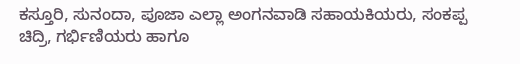ಕಸ್ತೂರಿ, ಸುನಂದಾ, ಪೂಜಾ ಎಲ್ಲಾ ಅಂಗನವಾಡಿ ಸಹಾಯಕಿಯರು, ಸಂಕಪ್ಪ ಚಿದ್ರಿ, ಗರ್ಭಿಣಿಯರು ಹಾಗೂ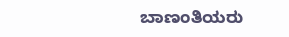ಬಾಣಂತಿಯರು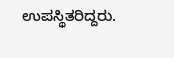ಉಪಸ್ಥಿತರಿದ್ದರು.